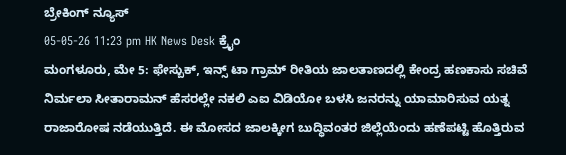ಬ್ರೇಕಿಂಗ್ ನ್ಯೂಸ್
05-05-26 11:23 pm HK News Desk ಕ್ರೈಂ
ಮಂಗಳೂರು, ಮೇ 5: ಫೇಸ್ಬುಕ್, ಇನ್ಸ್ ಟಾ ಗ್ರಾಮ್ ರೀತಿಯ ಜಾಲತಾಣದಲ್ಲಿ ಕೇಂದ್ರ ಹಣಕಾಸು ಸಚಿವೆ ನಿರ್ಮಲಾ ಸೀತಾರಾಮನ್ ಹೆಸರಲ್ಲೇ ನಕಲಿ ಎಐ ವಿಡಿಯೋ ಬಳಸಿ ಜನರನ್ನು ಯಾಮಾರಿಸುವ ಯತ್ನ ರಾಜಾರೋಷ ನಡೆಯುತ್ತಿದೆ. ಈ ಮೋಸದ ಜಾಲಕ್ಕೀಗ ಬುದ್ಧಿವಂತರ ಜಿಲ್ಲೆಯೆಂದು ಹಣೆಪಟ್ಟಿ ಹೊತ್ತಿರುವ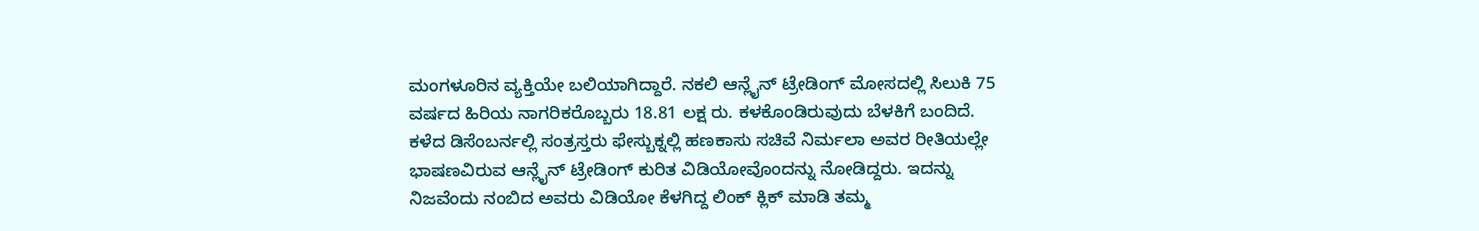ಮಂಗಳೂರಿನ ವ್ಯಕ್ತಿಯೇ ಬಲಿಯಾಗಿದ್ದಾರೆ. ನಕಲಿ ಆನ್ಲೈನ್ ಟ್ರೇಡಿಂಗ್ ಮೋಸದಲ್ಲಿ ಸಿಲುಕಿ 75 ವರ್ಷದ ಹಿರಿಯ ನಾಗರಿಕರೊಬ್ಬರು 18.81 ಲಕ್ಷ ರು. ಕಳಕೊಂಡಿರುವುದು ಬೆಳಕಿಗೆ ಬಂದಿದೆ.
ಕಳೆದ ಡಿಸೆಂಬರ್ನಲ್ಲಿ ಸಂತ್ರಸ್ತರು ಫೇಸ್ಬುಕ್ನಲ್ಲಿ ಹಣಕಾಸು ಸಚಿವೆ ನಿರ್ಮಲಾ ಅವರ ರೀತಿಯಲ್ಲೇ ಭಾಷಣವಿರುವ ಆನ್ಲೈನ್ ಟ್ರೇಡಿಂಗ್ ಕುರಿತ ವಿಡಿಯೋವೊಂದನ್ನು ನೋಡಿದ್ದರು. ಇದನ್ನು ನಿಜವೆಂದು ನಂಬಿದ ಅವರು ವಿಡಿಯೋ ಕೆಳಗಿದ್ದ ಲಿಂಕ್ ಕ್ಲಿಕ್ ಮಾಡಿ ತಮ್ಮ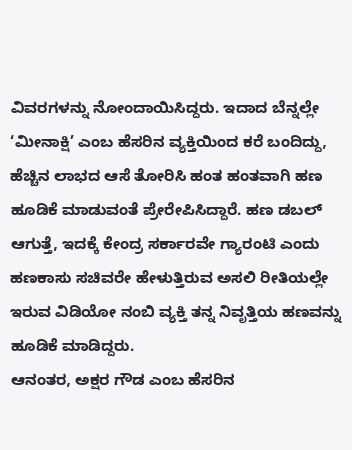ವಿವರಗಳನ್ನು ನೋಂದಾಯಿಸಿದ್ದರು. ಇದಾದ ಬೆನ್ನಲ್ಲೇ ‘ಮೀನಾಕ್ಷಿ’ ಎಂಬ ಹೆಸರಿನ ವ್ಯಕ್ತಿಯಿಂದ ಕರೆ ಬಂದಿದ್ದು, ಹೆಚ್ಚಿನ ಲಾಭದ ಆಸೆ ತೋರಿಸಿ ಹಂತ ಹಂತವಾಗಿ ಹಣ ಹೂಡಿಕೆ ಮಾಡುವಂತೆ ಪ್ರೇರೇಪಿಸಿದ್ದಾರೆ. ಹಣ ಡಬಲ್ ಆಗುತ್ತೆ, ಇದಕ್ಕೆ ಕೇಂದ್ರ ಸರ್ಕಾರವೇ ಗ್ಯಾರಂಟಿ ಎಂದು ಹಣಕಾಸು ಸಚಿವರೇ ಹೇಳುತ್ತಿರುವ ಅಸಲಿ ರೀತಿಯಲ್ಲೇ ಇರುವ ವಿಡಿಯೋ ನಂಬಿ ವ್ಯಕ್ತಿ ತನ್ನ ನಿವೃತ್ತಿಯ ಹಣವನ್ನು ಹೂಡಿಕೆ ಮಾಡಿದ್ದರು.
ಆನಂತರ, ಅಕ್ಷರ ಗೌಡ ಎಂಬ ಹೆಸರಿನ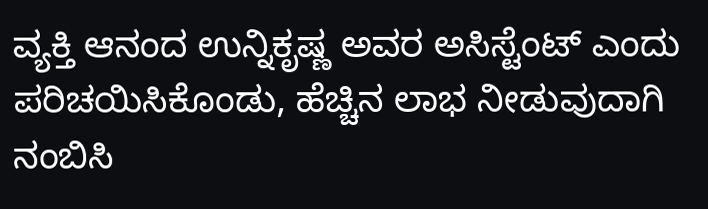ವ್ಯಕ್ತಿ ಆನಂದ ಉನ್ನಿಕೃಷ್ಣ ಅವರ ಅಸಿಸ್ಟೆಂಟ್ ಎಂದು ಪರಿಚಯಿಸಿಕೊಂಡು, ಹೆಚ್ಚಿನ ಲಾಭ ನೀಡುವುದಾಗಿ ನಂಬಿಸಿ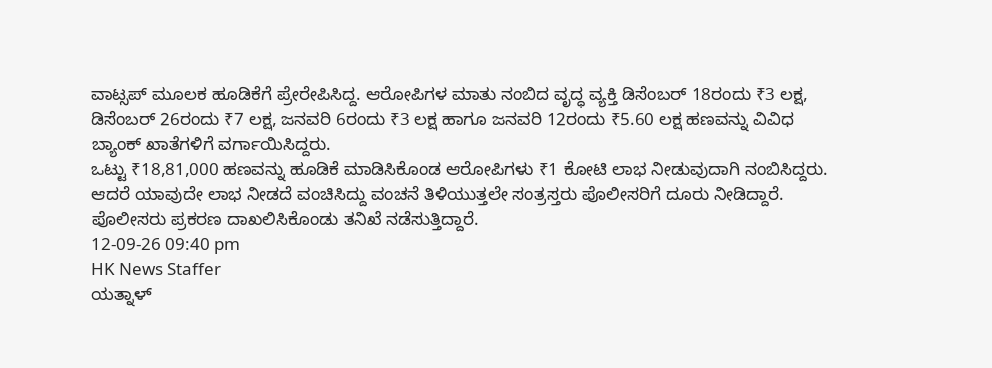ವಾಟ್ಸಪ್ ಮೂಲಕ ಹೂಡಿಕೆಗೆ ಪ್ರೇರೇಪಿಸಿದ್ದ. ಆರೋಪಿಗಳ ಮಾತು ನಂಬಿದ ವೃದ್ಧ ವ್ಯಕ್ತಿ ಡಿಸೆಂಬರ್ 18ರಂದು ₹3 ಲಕ್ಷ, ಡಿಸೆಂಬರ್ 26ರಂದು ₹7 ಲಕ್ಷ, ಜನವರಿ 6ರಂದು ₹3 ಲಕ್ಷ ಹಾಗೂ ಜನವರಿ 12ರಂದು ₹5.60 ಲಕ್ಷ ಹಣವನ್ನು ವಿವಿಧ ಬ್ಯಾಂಕ್ ಖಾತೆಗಳಿಗೆ ವರ್ಗಾಯಿಸಿದ್ದರು.
ಒಟ್ಟು ₹18,81,000 ಹಣವನ್ನು ಹೂಡಿಕೆ ಮಾಡಿಸಿಕೊಂಡ ಆರೋಪಿಗಳು ₹1 ಕೋಟಿ ಲಾಭ ನೀಡುವುದಾಗಿ ನಂಬಿಸಿದ್ದರು. ಆದರೆ ಯಾವುದೇ ಲಾಭ ನೀಡದೆ ವಂಚಿಸಿದ್ದು ವಂಚನೆ ತಿಳಿಯುತ್ತಲೇ ಸಂತ್ರಸ್ತರು ಪೊಲೀಸರಿಗೆ ದೂರು ನೀಡಿದ್ದಾರೆ. ಪೊಲೀಸರು ಪ್ರಕರಣ ದಾಖಲಿಸಿಕೊಂಡು ತನಿಖೆ ನಡೆಸುತ್ತಿದ್ದಾರೆ.
12-09-26 09:40 pm
HK News Staffer
ಯತ್ನಾಳ್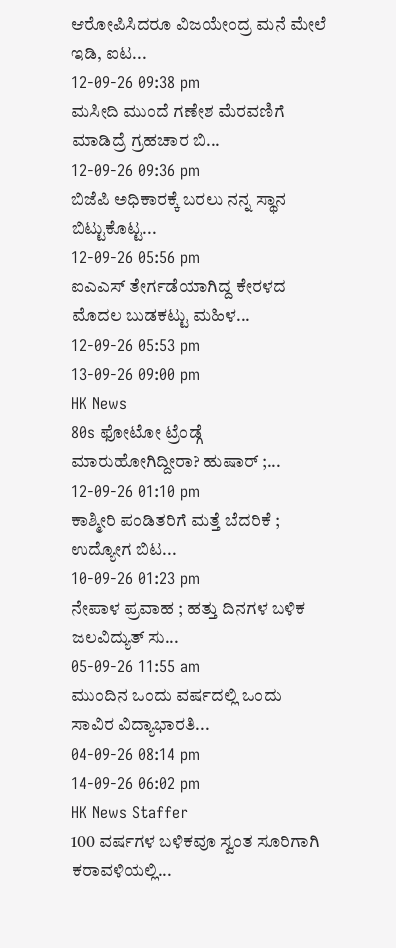ಆರೋಪಿಸಿದರೂ ವಿಜಯೇಂದ್ರ ಮನೆ ಮೇಲೆ ಇಡಿ, ಐಟ...
12-09-26 09:38 pm
ಮಸೀದಿ ಮುಂದೆ ಗಣೇಶ ಮೆರವಣಿಗೆ ಮಾಡಿದ್ರೆ ಗ್ರಹಚಾರ ಬಿ...
12-09-26 09:36 pm
ಬಿಜೆಪಿ ಅಧಿಕಾರಕ್ಕೆ ಬರಲು ನನ್ನ ಸ್ಥಾನ ಬಿಟ್ಟುಕೊಟ್ಟ...
12-09-26 05:56 pm
ಐಎಎಸ್ ತೇರ್ಗಡೆಯಾಗಿದ್ದ ಕೇರಳದ ಮೊದಲ ಬುಡಕಟ್ಟು ಮಹಿಳ...
12-09-26 05:53 pm
13-09-26 09:00 pm
HK News
80s ಫೋಟೋ ಟ್ರೆಂಡ್ಗೆ ಮಾರುಹೋಗಿದ್ದೀರಾ? ಹುಷಾರ್ ;...
12-09-26 01:10 pm
ಕಾಶ್ಮೀರಿ ಪಂಡಿತರಿಗೆ ಮತ್ತೆ ಬೆದರಿಕೆ ; ಉದ್ಯೋಗ ಬಿಟ...
10-09-26 01:23 pm
ನೇಪಾಳ ಪ್ರವಾಹ ; ಹತ್ತು ದಿನಗಳ ಬಳಿಕ ಜಲವಿದ್ಯುತ್ ಸು...
05-09-26 11:55 am
ಮುಂದಿನ ಒಂದು ವರ್ಷದಲ್ಲಿ ಒಂದು ಸಾವಿರ ವಿದ್ಯಾಭಾರತಿ...
04-09-26 08:14 pm
14-09-26 06:02 pm
HK News Staffer
100 ವರ್ಷಗಳ ಬಳಿಕವೂ ಸ್ವಂತ ಸೂರಿಗಾಗಿ ಕರಾವಳಿಯಲ್ಲಿ...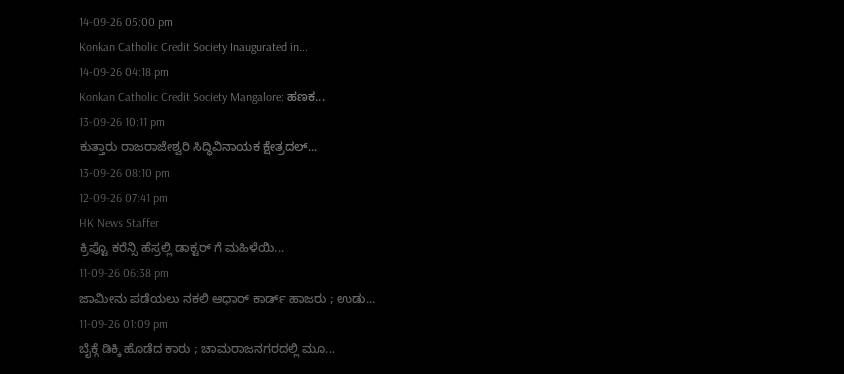14-09-26 05:00 pm
Konkan Catholic Credit Society Inaugurated in...
14-09-26 04:18 pm
Konkan Catholic Credit Society Mangalore: ಹಣಕ...
13-09-26 10:11 pm
ಕುತ್ತಾರು ರಾಜರಾಜೇಶ್ವರಿ ಸಿದ್ಧಿವಿನಾಯಕ ಕ್ಷೇತ್ರದಲ್...
13-09-26 08:10 pm
12-09-26 07:41 pm
HK News Staffer
ಕ್ರಿಪ್ಟೊ ಕರೆನ್ಸಿ ಹೆಸ್ರಲ್ಲಿ ಡಾಕ್ಟರ್ ಗೆ ಮಹಿಳೆಯಿ...
11-09-26 06:38 pm
ಜಾಮೀನು ಪಡೆಯಲು ನಕಲಿ ಆಧಾರ್ ಕಾರ್ಡ್ ಹಾಜರು ; ಉಡು...
11-09-26 01:09 pm
ಬೈಕ್ಗೆ ಡಿಕ್ಕಿ ಹೊಡೆದ ಕಾರು ; ಚಾಮರಾಜನಗರದಲ್ಲಿ ಮೂ...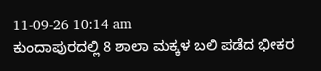11-09-26 10:14 am
ಕುಂದಾಪುರದಲ್ಲಿ 8 ಶಾಲಾ ಮಕ್ಕಳ ಬಲಿ ಪಡೆದ ಭೀಕರ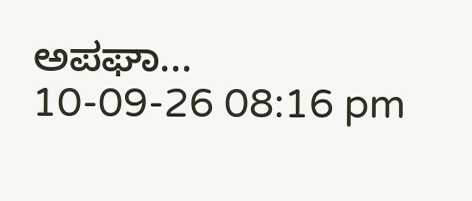ಅಪಘಾ...
10-09-26 08:16 pm